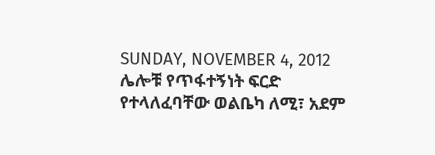SUNDAY, NOVEMBER 4, 2012
ሌሎቹ የጥፋተኝነት ፍርድ የተላለፈባቸው ወልቤካ ለሚ፣ አደም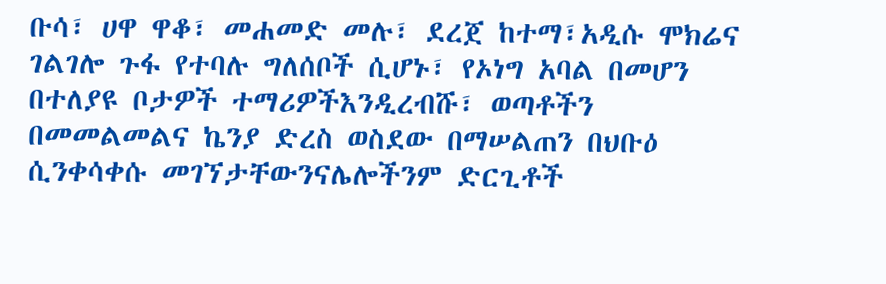ቡሳ፣ ሀዋ ዋቆ፣ መሐመድ መሉ፣ ደረጀ ከተማ፣አዲሱ ሞክሬና ገልገሎ ጉፋ የተባሉ ግለሰቦች ሲሆኑ፣ የኦነግ አባል በመሆን በተለያዩ ቦታዎች ተማሪዎችእንዲረብሹ፣ ወጣቶችን በመመልመልና ኬንያ ድረስ ወስደው በማሠልጠን በህቡዕ ሲንቀሳቀሱ መገኘታቸውንናሌሎችንም ድርጊቶች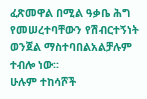ፈጽመዋል በሚል ዓቃቤ ሕግ የመሠረተባቸውን የሽብርተኝነት ወንጀል ማስተባበልአልቻሉም ተብሎ ነው፡፡
ሁሉም ተከሳሾች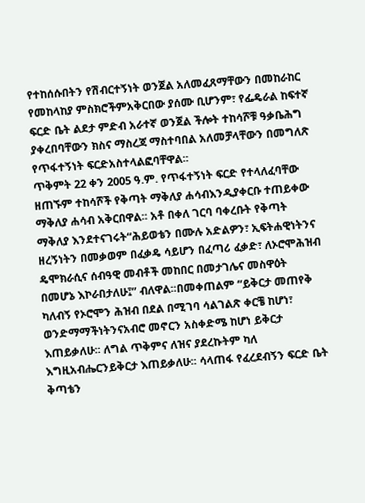የተከሰሱበትን የሽብርተኝነት ወንጀል አለመፈጸማቸውን በመከራከር የመከላከያ ምስክሮችምአቅርበው ያሰሙ ቢሆንም፣ የፌዴራል ከፍተኛ ፍርድ ቤት ልደታ ምድብ አራተኛ ወንጀል ችሎት ተከሳሾቹ ዓቃቤሕግ ያቀረበባቸውን ክስና ማስረጃ ማስተባበል አለመቻላቸውን በመግለጽ የጥፋተኝነት ፍርድአስተላልፎባቸዋል፡፡
ጥቅምት 22 ቀን 2005 ዓ.ም. የጥፋተኝነት ፍርድ የተላለፈባቸው ዘጠኙም ተከሳሾች የቅጣት ማቅለያ ሐሳብእንዲያቀርቡ ተጠይቀው ማቅለያ ሐሳብ አቅርበዋል፡፡ አቶ በቀለ ገርባ ባቀረቡት የቅጣት ማቅለያ እንደተናገሩት“ሕይወቴን በሙሉ አድልዎን፣ ኢፍትሐዊነትንና ዘረኝነትን በመቃወም በፈቃዴ ሳይሆን በፈጣሪ ፈቃድ፣ ለኦሮሞሕዝብ ዴሞክራሲና ሰብዓዊ መብቶች መከበር በመታገሌና መስዋዕት በመሆኔ እኮራበታለሁ፤” ብለዋል፡፡በመቀጠልም “ይቅርታ መጠየቅ ካለብኝ የኦሮሞን ሕዝብ በደል በሚገባ ሳልገልጽ ቀርቼ ከሆነ፣ ወንድማማችነትንናአብሮ መኖርን አስቀድሜ ከሆነ ይቅርታ እጠይቃለሁ፡፡ ለግል ጥቅምና ለዝና ያደረኩትም ካለ እግዚአብሔርንይቅርታ እጠይቃለሁ፡፡ ሳላጠፋ የፈረደብኝን ፍርድ ቤት ቅጣቴን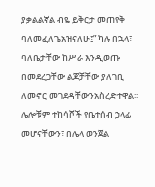ያቃልልኛል ብዬ ይቅርታ መጠየቅ ባለመፈለጌአዝናለሁ፤” ካሉ በኋላ፣ ባለቤታቸው ከሥራ እንዲወጡ በመደረጋቸው ልጆቻቸው ያለገቢ ለመኖር መገደዳቸውንአስረድተዋል፡፡
ሌሎቹም ተከሳሾች የቤተሰብ ኃላፊ መሆናቸውን፣ በሌላ ወንጀል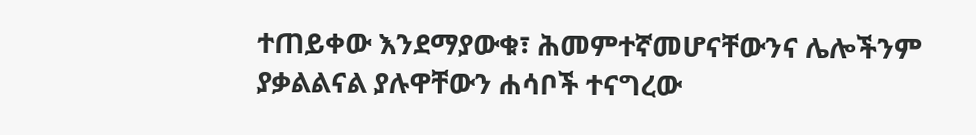ተጠይቀው እንደማያውቁ፣ ሕመምተኛመሆናቸውንና ሌሎችንም ያቃልልናል ያሉዋቸውን ሐሳቦች ተናግረው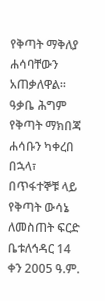የቅጣት ማቅለያ ሐሳባቸውን አጠቃለዋል፡፡ዓቃቤ ሕግም የቅጣት ማክበጃ ሐሳቡን ካቀረበ በኋላ፣ በጥፋተኞቹ ላይ የቅጣት ውሳኔ ለመስጠት ፍርድ ቤቱለኅዳር 14 ቀን 2005 ዓ.ም.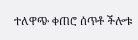ተለዋጭ ቀጠሮ ሰጥቶ ችሎቱ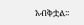አብቅቷል፡፡